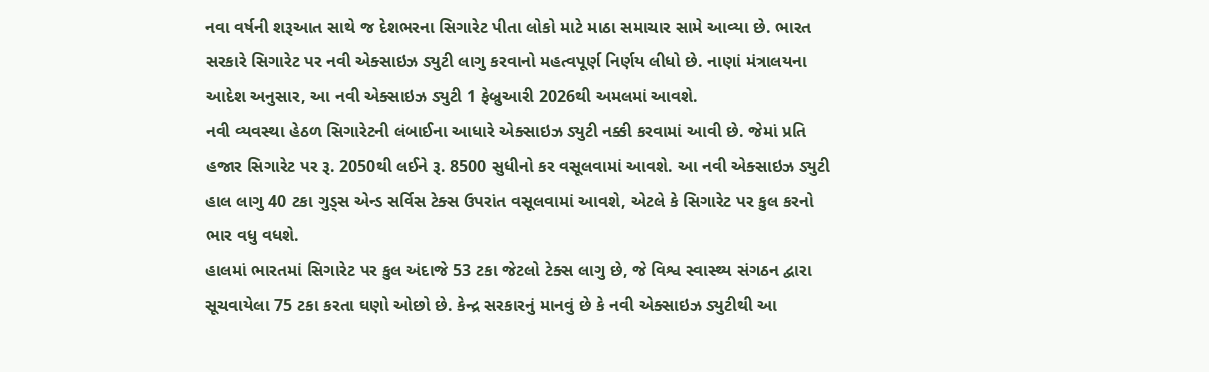નવા વર્ષની શરૂઆત સાથે જ દેશભરના સિગારેટ પીતા લોકો માટે માઠા સમાચાર સામે આવ્યા છે. ભારત સરકારે સિગારેટ પર નવી એક્સાઇઝ ડ્યુટી લાગુ કરવાનો મહત્વપૂર્ણ નિર્ણય લીધો છે. નાણાં મંત્રાલયના આદેશ અનુસાર, આ નવી એક્સાઇઝ ડ્યુટી 1 ફેબ્રુઆરી 2026થી અમલમાં આવશે.
નવી વ્યવસ્થા હેઠળ સિગારેટની લંબાઈના આધારે એક્સાઇઝ ડ્યુટી નક્કી કરવામાં આવી છે. જેમાં પ્રતિ હજાર સિગારેટ પર રૂ. 2050થી લઈને રૂ. 8500 સુધીનો કર વસૂલવામાં આવશે. આ નવી એક્સાઇઝ ડ્યુટી હાલ લાગુ 40 ટકા ગુડ્સ એન્ડ સર્વિસ ટેક્સ ઉપરાંત વસૂલવામાં આવશે, એટલે કે સિગારેટ પર કુલ કરનો ભાર વધુ વધશે.
હાલમાં ભારતમાં સિગારેટ પર કુલ અંદાજે 53 ટકા જેટલો ટેક્સ લાગુ છે, જે વિશ્વ સ્વાસ્થ્ય સંગઠન દ્વારા સૂચવાયેલા 75 ટકા કરતા ઘણો ઓછો છે. કેન્દ્ર સરકારનું માનવું છે કે નવી એક્સાઇઝ ડ્યુટીથી આ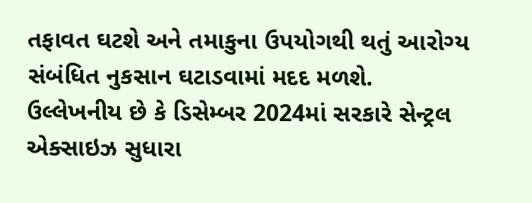તફાવત ઘટશે અને તમાકુના ઉપયોગથી થતું આરોગ્ય સંબંધિત નુકસાન ઘટાડવામાં મદદ મળશે.
ઉલ્લેખનીય છે કે ડિસેમ્બર 2024માં સરકારે સેન્ટ્રલ એક્સાઇઝ સુધારા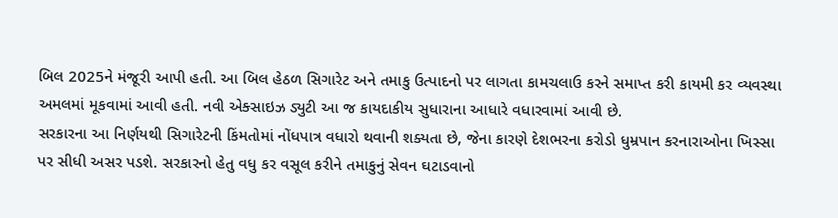બિલ 2025ને મંજૂરી આપી હતી. આ બિલ હેઠળ સિગારેટ અને તમાકુ ઉત્પાદનો પર લાગતા કામચલાઉ કરને સમાપ્ત કરી કાયમી કર વ્યવસ્થા અમલમાં મૂકવામાં આવી હતી. નવી એક્સાઇઝ ડ્યુટી આ જ કાયદાકીય સુધારાના આધારે વધારવામાં આવી છે.
સરકારના આ નિર્ણયથી સિગારેટની કિંમતોમાં નોંધપાત્ર વધારો થવાની શક્યતા છે, જેના કારણે દેશભરના કરોડો ધુમ્રપાન કરનારાઓના ખિસ્સા પર સીધી અસર પડશે. સરકારનો હેતુ વધુ કર વસૂલ કરીને તમાકુનું સેવન ઘટાડવાનો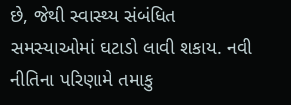છે, જેથી સ્વાસ્થ્ય સંબંધિત સમસ્યાઓમાં ઘટાડો લાવી શકાય. નવી નીતિના પરિણામે તમાકુ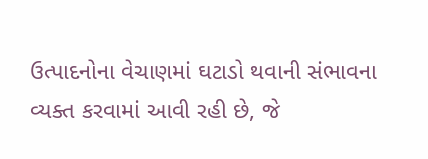ઉત્પાદનોના વેચાણમાં ઘટાડો થવાની સંભાવના વ્યક્ત કરવામાં આવી રહી છે, જે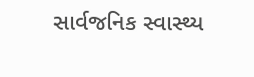સાર્વજનિક સ્વાસ્થ્ય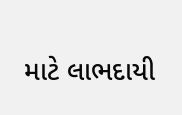માટે લાભદાયી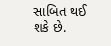સાબિત થઈ શકે છે.